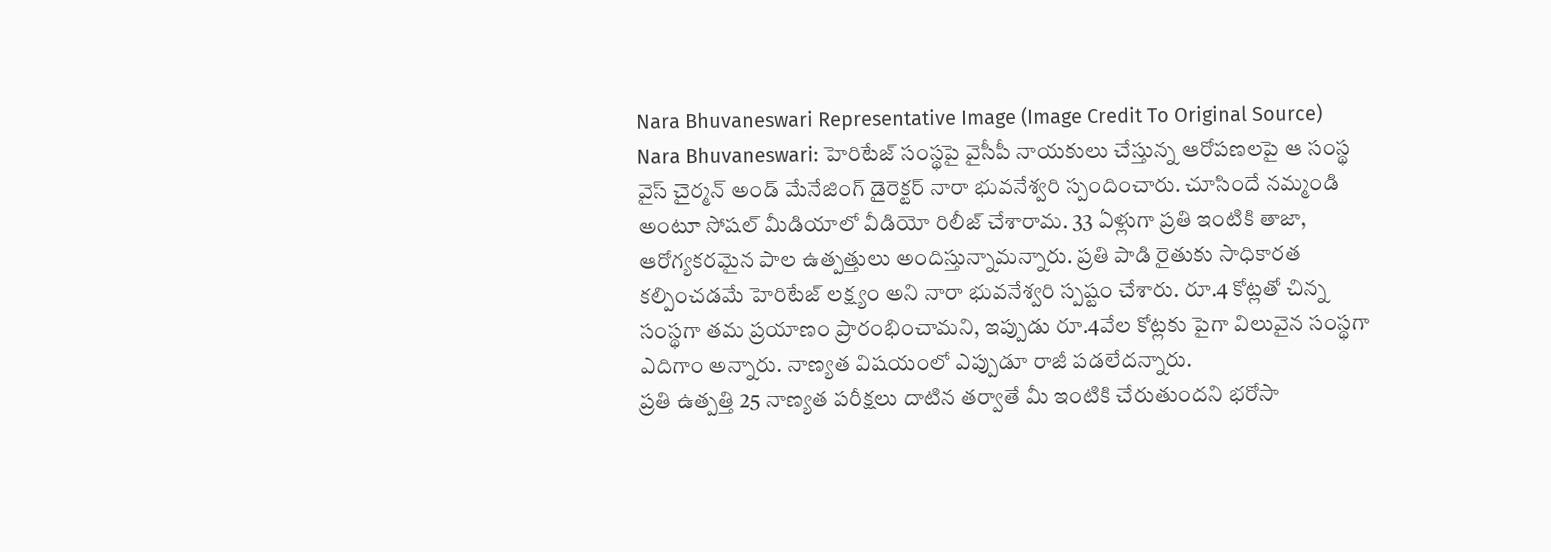Nara Bhuvaneswari Representative Image (Image Credit To Original Source)
Nara Bhuvaneswari: హెరిటేజ్ సంస్థపై వైసీపీ నాయకులు చేస్తున్న ఆరోపణలపై ఆ సంస్థ వైస్ చైర్మన్ అండ్ మేనేజింగ్ డైరెక్టర్ నారా భువనేశ్వరి స్పందించారు. చూసిందే నమ్మండి అంటూ సోషల్ మీడియాలో వీడియో రిలీజ్ చేశారామ. 33 ఏళ్లుగా ప్రతి ఇంటికి తాజా, ఆరోగ్యకరమైన పాల ఉత్పత్తులు అందిస్తున్నామన్నారు. ప్రతి పాడి రైతుకు సాధికారత కల్పించడమే హెరిటేజ్ లక్ష్యం అని నారా భువనేశ్వరి స్పష్టం చేశారు. రూ.4 కోట్లతో చిన్న సంస్థగా తమ ప్రయాణం ప్రారంభించామని, ఇప్పుడు రూ.4వేల కోట్లకు పైగా విలువైన సంస్థగా ఎదిగాం అన్నారు. నాణ్యత విషయంలో ఎప్పుడూ రాజీ పడలేదన్నారు.
ప్రతి ఉత్పత్తి 25 నాణ్యత పరీక్షలు దాటిన తర్వాతే మీ ఇంటికి చేరుతుందని భరోసా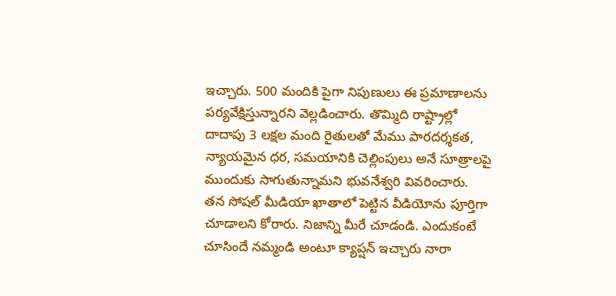ఇచ్చారు. 500 మందికి పైగా నిపుణులు ఈ ప్రమాణాలను పర్యవేక్షిస్తున్నారని వెల్లడించారు. తొమ్మిది రాష్ట్రాల్లో దాదాపు 3 లక్షల మంది రైతులతో మేము పారదర్శకత, న్యాయమైన ధర, సమయానికి చెల్లింపులు అనే సూత్రాలపై ముందుకు సాగుతున్నామని భువనేశ్వరి వివరించారు. తన సోషల్ మీడియా ఖాతాలో పెట్టిన వీడియోను పూర్తిగా చూడాలని కోరారు. నిజాన్ని మీరే చూడండి. ఎందుకంటే చూసిందే నమ్మండి అంటూ క్యాప్షన్ ఇచ్చారు నారా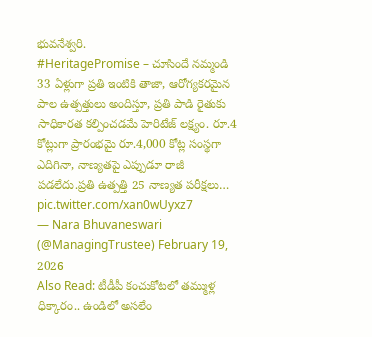భువనేశ్వరి.
#HeritagePromise – చూసిందే నమ్మండి
33 ఏళ్లుగా ప్రతి ఇంటికి తాజా, ఆరోగ్యకరమైన పాల ఉత్పత్తులు అందిస్తూ, ప్రతి పాడి రైతుకు సాధికారత కల్పించడమే హెరిటేజ్ లక్ష్యం. రూ.4 కోట్లుగా ప్రారంభమై రూ.4,000 కోట్ల సంస్థగా ఎదిగినా, నాణ్యతపై ఎప్పుడూ రాజీ పడలేదు.ప్రతి ఉత్పత్తి 25 నాణ్యత పరీక్షలు… pic.twitter.com/xan0wUyxz7
— Nara Bhuvaneswari (@ManagingTrustee) February 19, 2026
Also Read: టీడీపీ కంచుకోటలో తమ్ముళ్ల ధిక్కారం.. ఉండిలో అసలేం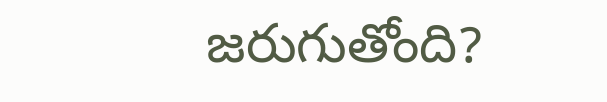జరుగుతోంది?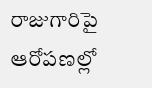రాజుగారిపై ఆరోపణల్లో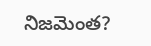నిజమెంత?